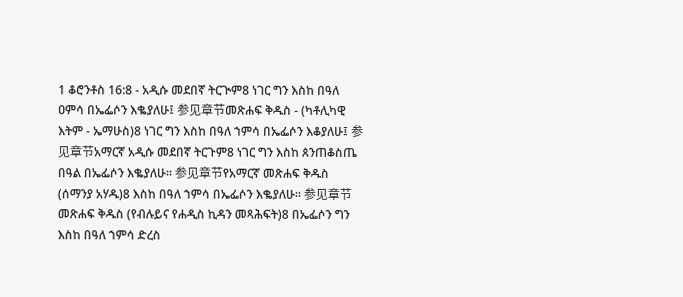1 ቆሮንቶስ 16:8 - አዲሱ መደበኛ ትርጒም8 ነገር ግን እስከ በዓለ ዐምሳ በኤፌሶን እቈያለሁ፤ 参见章节መጽሐፍ ቅዱስ - (ካቶሊካዊ እትም - ኤማሁስ)8 ነገር ግን እስከ በዓለ ኀምሳ በኤፌሶን እቆያለሁ፤ 参见章节አማርኛ አዲሱ መደበኛ ትርጉም8 ነገር ግን እስከ ጰንጠቆስጤ በዓል በኤፌሶን እቈያለሁ። 参见章节የአማርኛ መጽሐፍ ቅዱስ (ሰማንያ አሃዱ)8 እስከ በዓለ ኀምሳ በኤፌሶን እቈያለሁ። 参见章节መጽሐፍ ቅዱስ (የብሉይና የሐዲስ ኪዳን መጻሕፍት)8 በኤፌሶን ግን እስከ በዓለ ኀምሳ ድረስ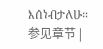እሰነብታለሁ። 参见章节 |